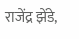राजेंद्र झेंडे,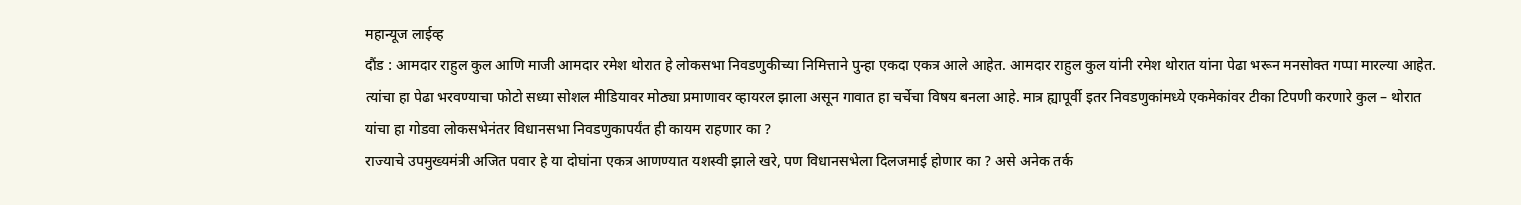महान्यूज लाईव्ह
दौंड : आमदार राहुल कुल आणि माजी आमदार रमेश थोरात हे लोकसभा निवडणुकीच्या निमित्ताने पुन्हा एकदा एकत्र आले आहेत. आमदार राहुल कुल यांनी रमेश थोरात यांना पेढा भरून मनसोक्त गप्पा मारल्या आहेत. त्यांचा हा पेढा भरवण्याचा फोटो सध्या सोशल मीडियावर मोठ्या प्रमाणावर व्हायरल झाला असून गावात हा चर्चेचा विषय बनला आहे. मात्र ह्यापूर्वी इतर निवडणुकांमध्ये एकमेकांवर टीका टिपणी करणारे कुल – थोरात यांचा हा गोडवा लोकसभेनंतर विधानसभा निवडणुकापर्यंत ही कायम राहणार का ?
राज्याचे उपमुख्यमंत्री अजित पवार हे या दोघांना एकत्र आणण्यात यशस्वी झाले खरे, पण विधानसभेला दिलजमाई होणार का ? असे अनेक तर्क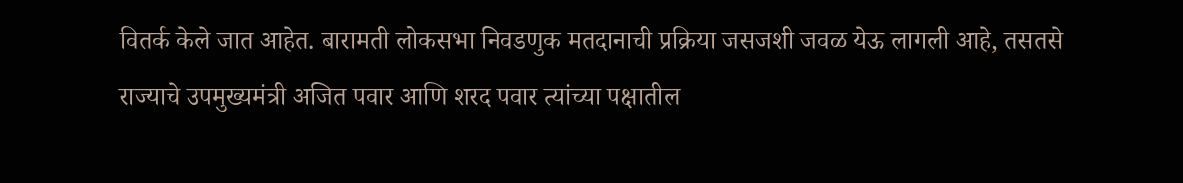वितर्क केले जात आहेत. बारामती लोकसभा निवडणुक मतदानाची प्रक्रिया जसजशी जवळ येऊ लागली आहे, तसतसे राज्याचे उपमुख्यमंत्री अजित पवार आणि शरद पवार त्यांच्या पक्षातील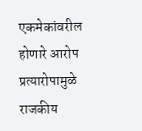एकमेकांवरील होणारे आरोप प्रत्यारोपामुळे राजकीय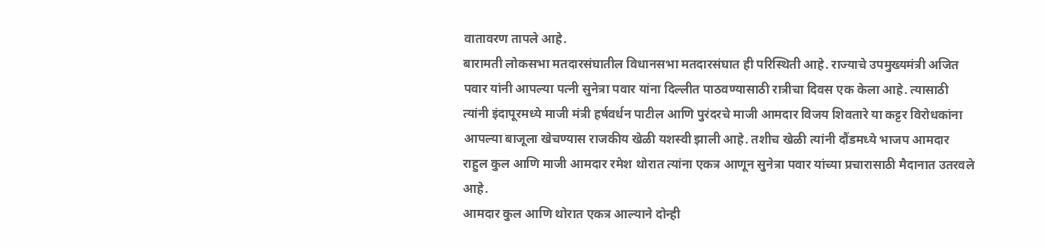वातावरण तापले आहे.
बारामती लोकसभा मतदारसंघातील विधानसभा मतदारसंघात ही परिस्थिती आहे. राज्याचे उपमुख्यमंत्री अजित पवार यांनी आपल्या पत्नी सुनेत्रा पवार यांना दिल्लीत पाठवण्यासाठी रात्रीचा दिवस एक केला आहे. त्यासाठी त्यांनी इंदापूरमध्ये माजी मंत्री हर्षवर्धन पाटील आणि पुरंदरचे माजी आमदार विजय शिवतारे या कट्टर विरोधकांना आपल्या बाजूला खेचण्यास राजकीय खेळी यशस्वी झाली आहे. तशीच खेळी त्यांनी दौंडमध्ये भाजप आमदार राहुल कुल आणि माजी आमदार रमेश थोरात त्यांना एकत्र आणून सुनेत्रा पवार यांच्या प्रचारासाठी मैदानात उतरवले आहे.
आमदार कुल आणि थोरात एकत्र आल्याने दोन्ही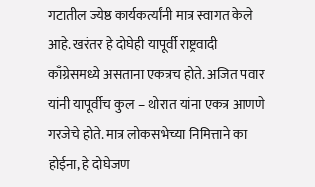गटातील ज्येष्ठ कार्यकर्त्यांनी मात्र स्वागत केले आहे. खरंतर हे दोघेही यापूर्वी राष्ट्रवादी काँग्रेसमध्ये असताना एकत्रच होते. अजित पवार यांनी यापूर्वीच कुल – थोरात यांना एकत्र आणणे गरजेचे होते. मात्र लोकसभेच्या निमित्ताने का होईना, हे दोघेजण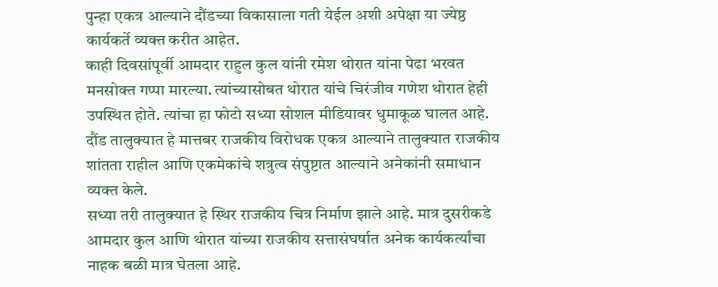पुन्हा एकत्र आल्याने दौंडच्या विकासाला गती येईल अशी अपेक्षा या ज्येष्ठ कार्यकर्ते व्यक्त करीत आहेत.
काही दिवसांपूर्वी आमदार राहुल कुल यांनी रमेश थोरात यांना पेढा भरवत मनसोक्त गप्पा मारल्या. त्यांच्यासोबत थोरात यांचे चिरंजीव गणेश थोरात हेही उपस्थित होते. त्यांचा हा फोटो सध्या सोशल मीडियावर धुमाकूळ घालत आहे. दौंड तालुक्यात हे मात्तबर राजकीय विरोधक एकत्र आल्याने तालुक्यात राजकीय शांतता राहील आणि एकमेकांचे शत्रुत्व संपुष्टात आल्याने अनेकांनी समाधान व्यक्त केले.
सध्या तरी तालुक्यात हे स्थिर राजकीय चित्र निर्माण झाले आहे. मात्र दुसरीकडे आमदार कुल आणि थोरात यांच्या राजकीय सत्तासंघर्षात अनेक कार्यकर्त्यांचा नाहक बळी मात्र घेतला आहे.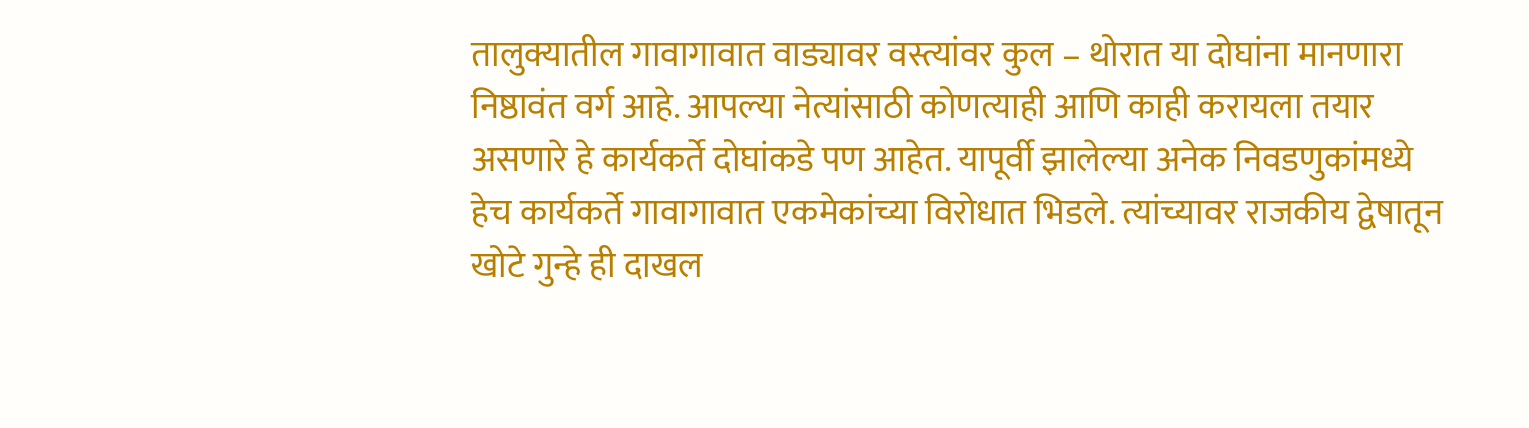तालुक्यातील गावागावात वाड्यावर वस्त्यांवर कुल – थोरात या दोघांना मानणारा निष्ठावंत वर्ग आहे. आपल्या नेत्यांसाठी कोणत्याही आणि काही करायला तयार असणारे हे कार्यकर्ते दोघांकडे पण आहेत. यापूर्वी झालेल्या अनेक निवडणुकांमध्ये हेच कार्यकर्ते गावागावात एकमेकांच्या विरोधात भिडले. त्यांच्यावर राजकीय द्वेषातून खोटे गुन्हे ही दाखल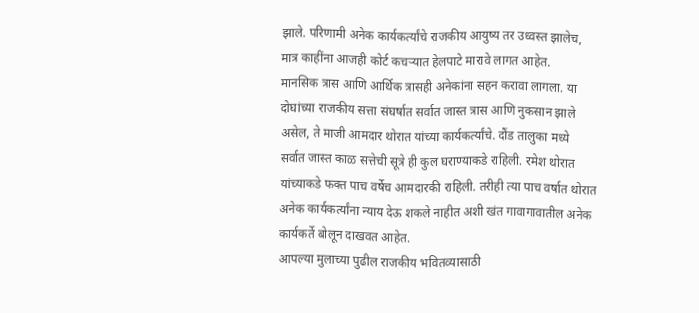झाले. परिणामी अनेक कार्यकर्त्यांचे राजकीय आयुष्य तर उध्वस्त झालेच, मात्र काहींना आजही कोर्ट कचऱ्यात हेलपाटे मारावे लागत आहेत.
मानसिक त्रास आणि आर्थिक त्रासही अनेकांना सहन करावा लागला. या दोघांच्या राजकीय सत्ता संघर्षात सर्वात जास्त त्रास आणि नुकसान झाले असेल, ते माजी आमदार थोरात यांच्या कार्यकर्त्यांचे. दौंड तालुका मध्ये सर्वात जास्त काळ सत्तेची सूत्रे ही कुल घराण्याकडे राहिली. रमेश थोरात यांच्याकडे फक्त पाच वर्षेच आमदारकी राहिली. तरीही त्या पाच वर्षात थोरात अनेक कार्यकर्त्यांना न्याय देऊ शकले नाहीत अशी खंत गावागावातील अनेक कार्यकर्ते बोलून दाखवत आहेत.
आपल्या मुलाच्या पुढील राजकीय भवितव्यासाठी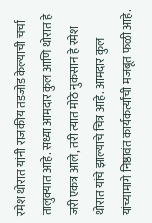रमेश थोरात यांनी राजकीय तडजोड केल्याची चर्चा तालुक्यात आहे. सध्या आमदार कुल आणि थोरात हे जरी एकत्र आले, तरी त्यात मोठे नुकसान हे रमेश थोरात यांचे झाल्याचे चित्र आहे. आमदार कुल यांच्यामागे निष्ठावंत कार्यकर्त्यांची मजबूत फळी आहे.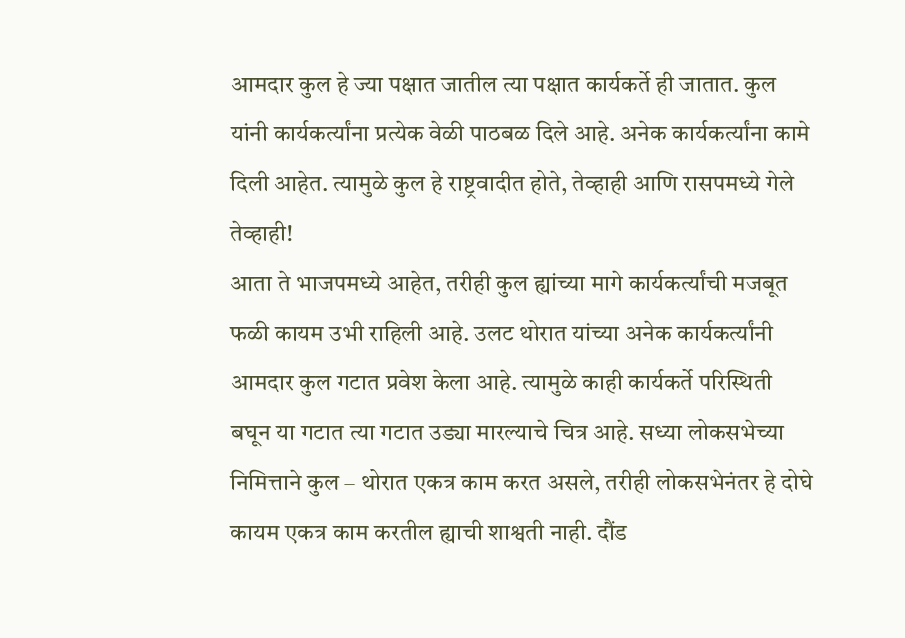आमदार कुल हे ज्या पक्षात जातील त्या पक्षात कार्यकर्ते ही जातात. कुल यांनी कार्यकर्त्यांना प्रत्येक वेळी पाठबळ दिले आहे. अनेक कार्यकर्त्यांना कामे दिली आहेत. त्यामुळे कुल हे राष्ट्रवादीत होते, तेव्हाही आणि रासपमध्ये गेले तेव्हाही!
आता ते भाजपमध्ये आहेत, तरीही कुल ह्यांच्या मागे कार्यकर्त्यांची मजबूत फळी कायम उभी राहिली आहे. उलट थोरात यांच्या अनेक कार्यकर्त्यांनी आमदार कुल गटात प्रवेश केला आहे. त्यामुळे काही कार्यकर्ते परिस्थिती बघून या गटात त्या गटात उड्या मारल्याचे चित्र आहे. सध्या लोकसभेच्या निमित्ताने कुल – थोरात एकत्र काम करत असले, तरीही लोकसभेनंतर हे दोघे कायम एकत्र काम करतील ह्याची शाश्वती नाही. दौंड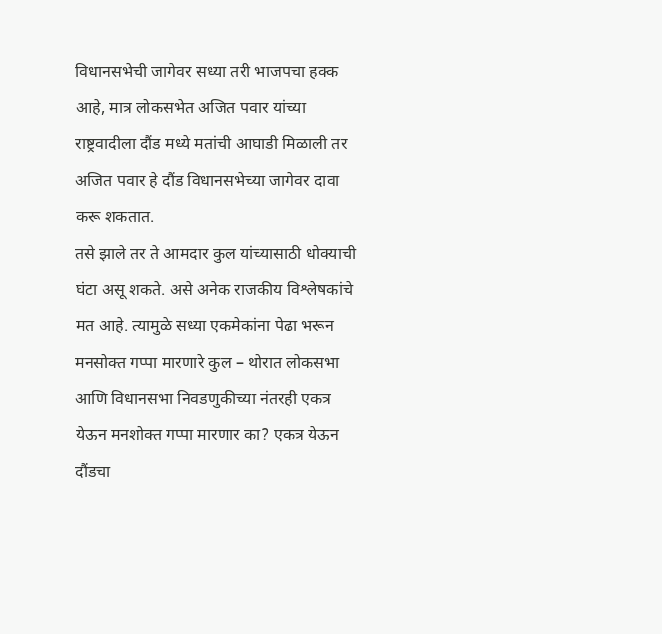विधानसभेची जागेवर सध्या तरी भाजपचा हक्क आहे, मात्र लोकसभेत अजित पवार यांच्या राष्ट्रवादीला दौंड मध्ये मतांची आघाडी मिळाली तर अजित पवार हे दौंड विधानसभेच्या जागेवर दावा करू शकतात.
तसे झाले तर ते आमदार कुल यांच्यासाठी धोक्याची घंटा असू शकते. असे अनेक राजकीय विश्लेषकांचे मत आहे. त्यामुळे सध्या एकमेकांना पेढा भरून मनसोक्त गप्पा मारणारे कुल – थोरात लोकसभा आणि विधानसभा निवडणुकीच्या नंतरही एकत्र येऊन मनशोक्त गप्पा मारणार का? एकत्र येऊन दौंडचा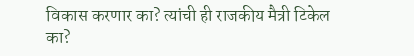विकास करणार का? त्यांची ही राजकीय मैत्री टिकेल का?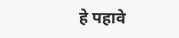हे पहावे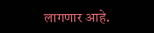लागणार आहे.